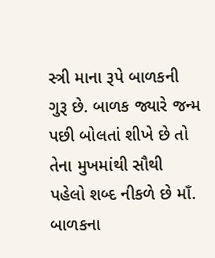સ્ત્રી માના રૂપે બાળકની ગુરૂ છે. બાળક જ્યારે જન્મ પછી બોલતાં શીખે છે તો તેના મુખમાંથી સૌથી પહેલો શબ્દ નીકળે છે માઁ. બાળકના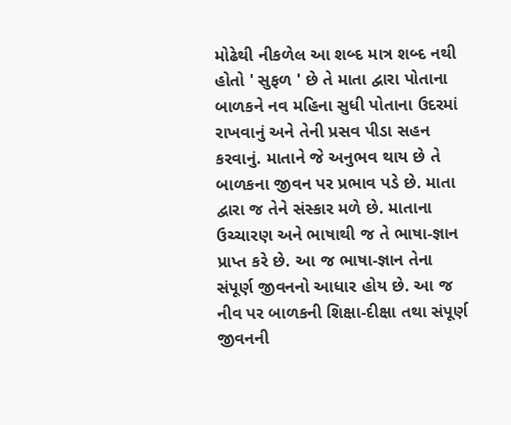મોઢેથી નીકળેલ આ શબ્દ માત્ર શબ્દ નથી હોતો ' સુફળ ' છે તે માતા દ્વારા પોતાના બાળકને નવ મહિના સુધી પોતાના ઉદરમાં રાખવાનું અને તેની પ્રસવ પીડા સહન કરવાનું. માતાને જે અનુભવ થાય છે તે બાળકના જીવન પર પ્રભાવ પડે છે. માતા દ્વારા જ તેને સંસ્કાર મળે છે. માતાના ઉચ્ચારણ અને ભાષાથી જ તે ભાષા-જ્ઞાન પ્રાપ્ત કરે છે. આ જ ભાષા-જ્ઞાન તેના સંપૂર્ણ જીવનનો આધાર હોય છે. આ જ નીવ પર બાળકની શિક્ષા-દીક્ષા તથા સંપૂર્ણ જીવનની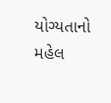યોગ્યતાનો મહેલ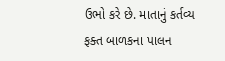ઉભો કરે છે. માતાનું કર્તવ્ય ફક્ત બાળકના પાલન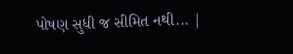પોષણ સુધી જ સીમિત નથી... |